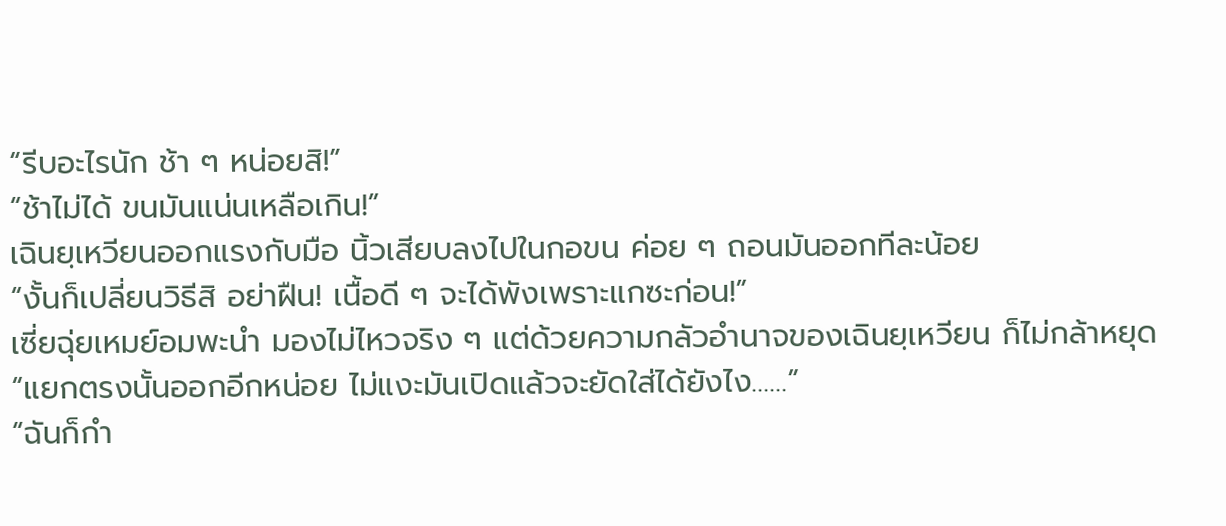“รีบอะไรนัก ช้า ๆ หน่อยสิ!”
“ช้าไม่ได้ ขนมันแน่นเหลือเกิน!”
เฉินยฺเหวียนออกแรงกับมือ นิ้วเสียบลงไปในกอขน ค่อย ๆ ถอนมันออกทีละน้อย
“งั้นก็เปลี่ยนวิธีสิ อย่าฝืน! เนื้อดี ๆ จะได้พังเพราะแกซะก่อน!”
เซี่ยฉุ่ยเหมย์อมพะนำ มองไม่ไหวจริง ๆ แต่ด้วยความกลัวอำนาจของเฉินยฺเหวียน ก็ไม่กล้าหยุด
“แยกตรงนั้นออกอีกหน่อย ไม่แงะมันเปิดแล้วจะยัดใส่ได้ยังไง……”
“ฉันก็กำ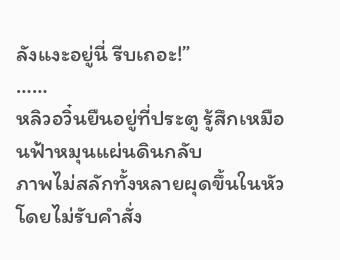ลังแงะอยู่นี่ รีบเถอะ!”
……
หลิวอวิ๋นยืนอยู่ที่ประตู รู้สึกเหมือนฟ้าหมุนแผ่นดินกลับ
ภาพไม่สลักทั้งหลายผุดขึ้นในหัวโดยไม่รับคำสั่ง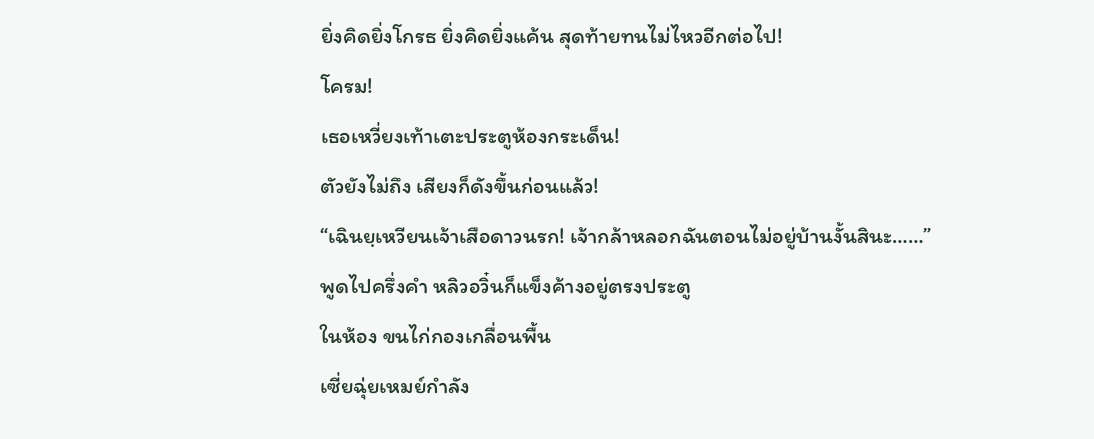ยิ่งคิดยิ่งโกรธ ยิ่งคิดยิ่งแค้น สุดท้ายทนไม่ไหวอีกต่อไป!
โครม!
เธอเหวี่ยงเท้าเตะประตูห้องกระเด็น!
ตัวยังไม่ถึง เสียงก็ดังขึ้นก่อนแล้ว!
“เฉินยฺเหวียนเจ้าเสือดาวนรก! เจ้ากล้าหลอกฉันตอนไม่อยู่บ้านงั้นสินะ……”
พูดไปครึ่งคำ หลิวอวิ๋นก็แข็งค้างอยู่ตรงประตู
ในห้อง ขนไก่กองเกลื่อนพื้น
เซี่ยฉุ่ยเหมย์กำลัง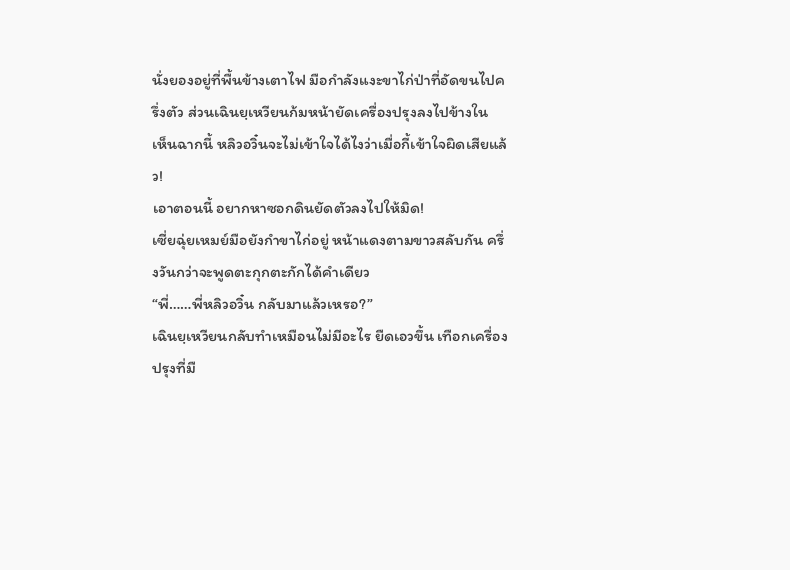นั่งยองอยู่ที่พื้นข้างเตาไฟ มือกำลังแงะขาไก่ป่าที่อัดขนไปครึ่งตัว ส่วนเฉินยฺเหวียนก้มหน้ายัดเครื่องปรุงลงไปข้างใน
เห็นฉากนี้ หลิวอวิ๋นจะไม่เข้าใจได้ไงว่าเมื่อกี้เข้าใจผิดเสียแล้ว!
เอาตอนนี้ อยากหาซอกดินยัดตัวลงไปให้มิด!
เซี่ยฉุ่ยเหมย์มือยังกำขาไก่อยู่ หน้าแดงตามขาวสลับกัน ครึ่งวันกว่าจะพูดตะกุกตะกักได้คำเดียว
“พี่……พี่หลิวอวิ๋น กลับมาแล้วเหรอ?”
เฉินยฺเหวียนกลับทำเหมือนไม่มีอะไร ยืดเอวขึ้น เทือกเครื่องปรุงที่มื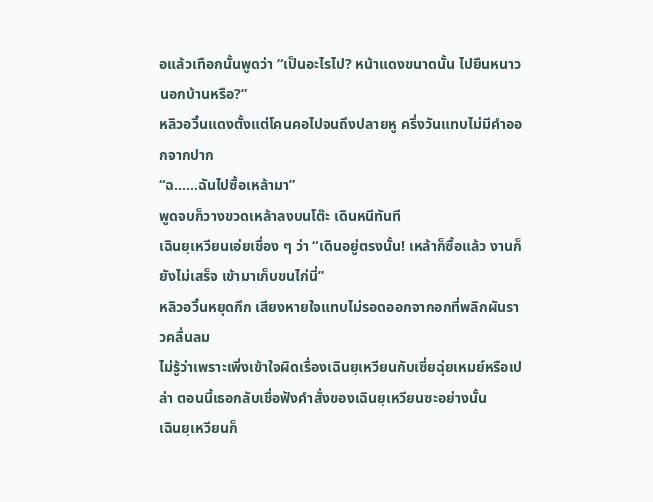อแล้วเทือกนั้นพูดว่า “เป็นอะไรไป? หน้าแดงขนาดนั้น ไปยืนหนาวนอกบ้านหรือ?”
หลิวอวิ๋นแดงตั้งแต่โคนคอไปจนถึงปลายหู ครึ่งวันแทบไม่มีคำออกจากปาก
“ฉ……ฉันไปซื้อเหล้ามา”
พูดจบก็วางขวดเหล้าลงบนโต๊ะ เดินหนีทันที
เฉินยฺเหวียนเอ่ยเชื่อง ๆ ว่า “เดินอยู่ตรงนั้น! เหล้าก็ซื้อแล้ว งานก็ยังไม่เสร็จ เข้ามาเก็บขนไก่นี่”
หลิวอวิ๋นหยุดกึก เสียงหายใจแทบไม่รอดออกจากอกที่พลิกผันราวคลื่นลม
ไม่รู้ว่าเพราะเพิ่งเข้าใจผิดเรื่องเฉินยฺเหวียนกับเซี่ยฉุ่ยเหมย์หรือเปล่า ตอนนี้เธอกลับเชื่อฟังคำสั่งของเฉินยฺเหวียนซะอย่างนั้น
เฉินยฺเหวียนก็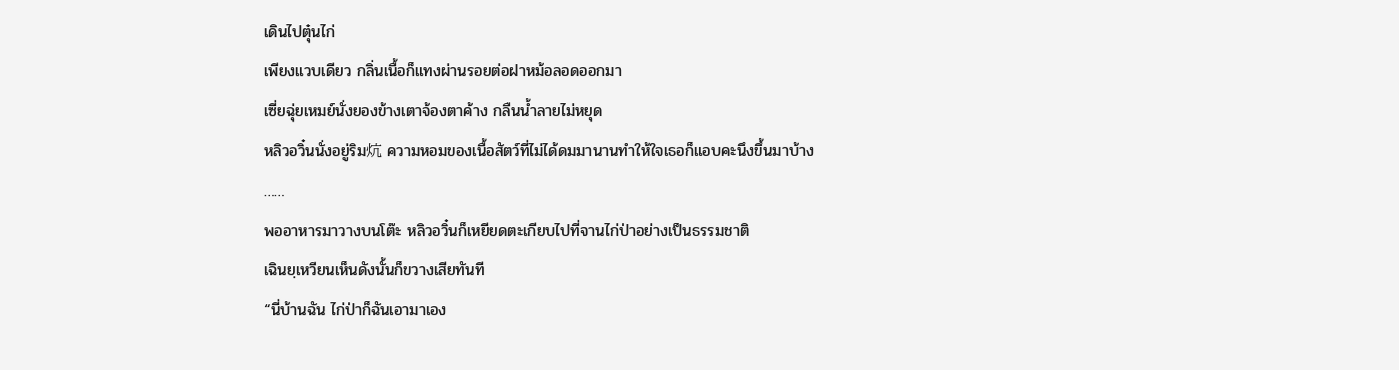เดินไปตุ๋นไก่
เพียงแวบเดียว กลิ่นเนื้อก็แทงผ่านรอยต่อฝาหม้อลอดออกมา
เซี่ยฉุ่ยเหมย์นั่งยองข้างเตาจ้องตาค้าง กลืนน้ำลายไม่หยุด
หลิวอวิ๋นนั่งอยู่ริม炕 ความหอมของเนื้อสัตว์ที่ไม่ได้ดมมานานทำให้ใจเธอก็แอบคะนึงขึ้นมาบ้าง
……
พออาหารมาวางบนโต๊ะ หลิวอวิ๋นก็เหยียดตะเกียบไปที่จานไก่ป่าอย่างเป็นธรรมชาติ
เฉินยฺเหวียนเห็นดังนั้นก็ขวางเสียทันที
“นี่บ้านฉัน ไก่ป่าก็ฉันเอามาเอง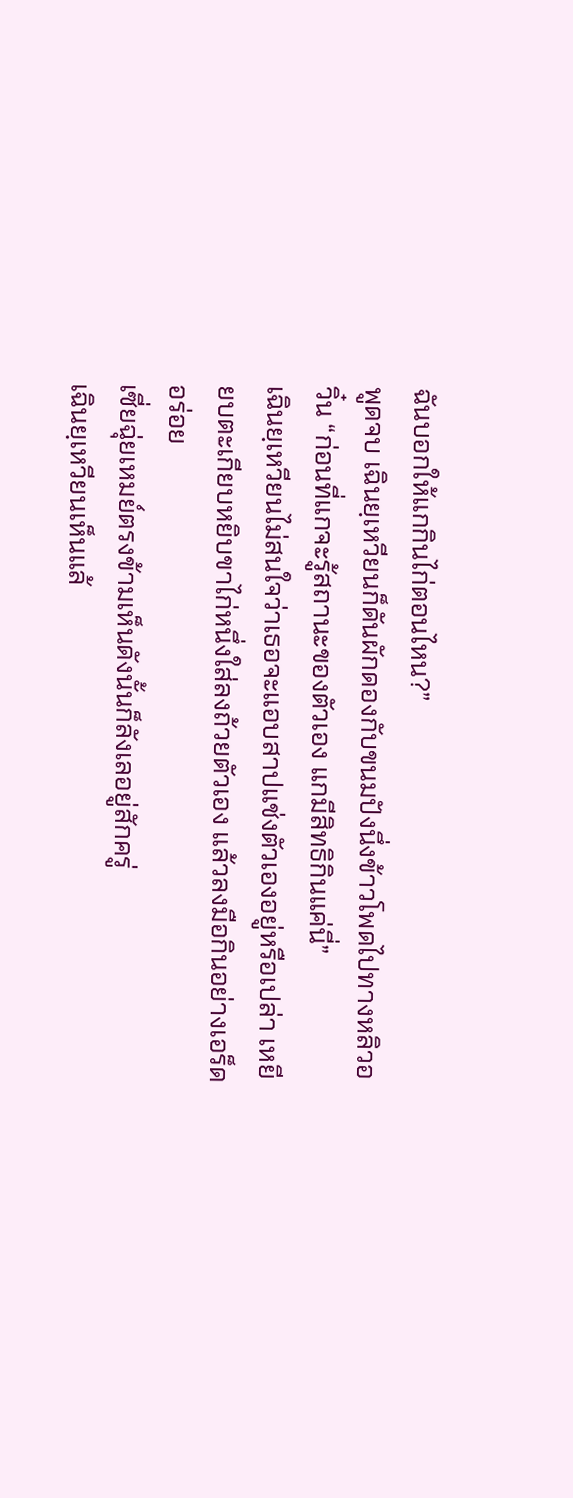ฉันบอกให้แกกินไก่ตอนไหน?”
พูดจบ เฉินยฺเหวียนก็ดันผักดองกับขนมปังนึ่งข้าวโพดไปทางหลิวอวิ๋น “ก่อนที่แกจะรู้สถานะของตัวเอง แกมีสิทธิกินแค่นี่”
เฉินยฺเหวียนไม่สนใจว่าเธอจะแอบสาปแช่งตัวเองอยู่หรือเปล่า เหยียบตะเกียบหยิบขาไก่หนึ่งใส่ลงถ้วยตัวเอง แล้วลงมือกินอย่างเอร็ดอร่อย
เซี่ยฉุ่ยเหมย์ตรงข้ามเห็นดังนั้นก็ลังเลอยู่สักครู่
เฉินยฺเหวียนเห็นแล้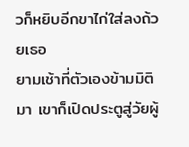วก็หยิบอีกขาไก่ใส่ลงถ้วยเธอ
ยามเช้าที่ตัวเองข้ามมิติมา เขาก็เปิดประตูสู่วัยผู้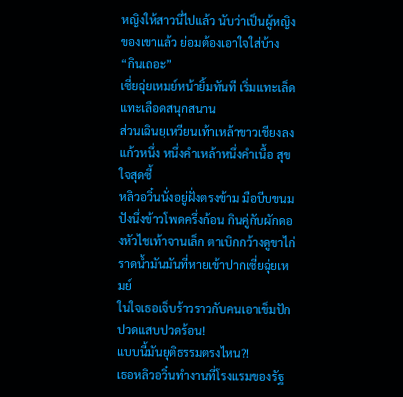หญิงให้สาวนี่ไปแล้ว นับว่าเป็นผู้หญิงของเขาแล้ว ย่อมต้องเอาใจใส่บ้าง
“กินเถอะ”
เซี่ยฉุ่ยเหมย์หน้ายิ้มทันที เริ่มแทะเล็ดแทะเลือดสนุกสนาน
ส่วนเฉินยฺเหวียนเท้าเหล้าขาวเชียงลงแก้วหนึ่ง หนึ่งคำเหล้าหนึ่งคำเนื้อ สุขใจสุดซี้
หลิวอวิ๋นนั่งอยู่ฝั่งตรงข้าม มือบีบขนมปังนึ่งข้าวโพดครึ่งก้อน กินคู่กับผักดองหัวไชเท้าจานเล็ก ตาเบิกกว้างดูขาไก่ราดน้ำมันมันที่หายเข้าปากเซี่ยฉุ่ยเหมย์
ในใจเธอเจ็บร้าวราวกับคนเอาเข็มปัก ปวดแสบปวดร้อน!
แบบนี้มันยุติธรรมตรงไหน?!
เธอหลิวอวิ๋นทำงานที่โรงแรมของรัฐ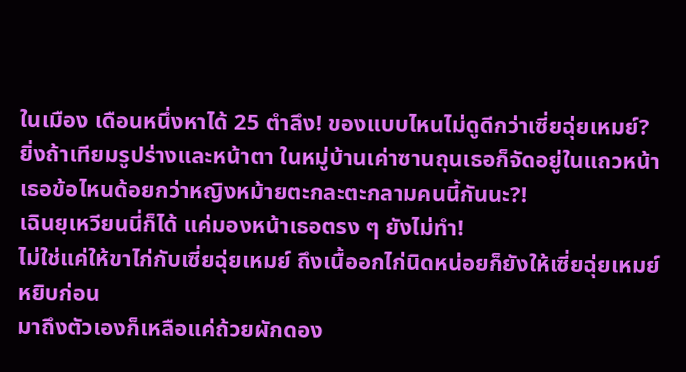ในเมือง เดือนหนึ่งหาได้ 25 ตำลึง! ของแบบไหนไม่ดูดีกว่าเซี่ยฉุ่ยเหมย์?
ยิ่งถ้าเทียมรูปร่างและหน้าตา ในหมู่บ้านเค่าซานถุนเธอก็จัดอยู่ในแถวหน้า
เธอข้อไหนด้อยกว่าหญิงหม้ายตะกละตะกลามคนนี้กันนะ?!
เฉินยฺเหวียนนี่ก็ได้ แค่มองหน้าเธอตรง ๆ ยังไม่ทำ!
ไม่ใช่แค่ให้ขาไก่กับเซี่ยฉุ่ยเหมย์ ถึงเนื้ออกไก่นิดหน่อยก็ยังให้เซี่ยฉุ่ยเหมย์หยิบก่อน
มาถึงตัวเองก็เหลือแค่ถ้วยผักดอง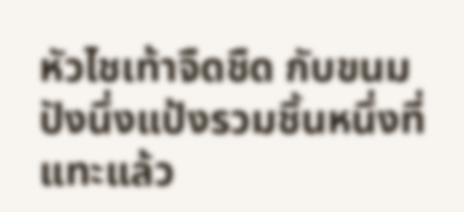หัวไชเท้าจืดชืด กับขนมปังนึ่งแป้งรวมชิ้นหนึ่งที่แทะแล้ว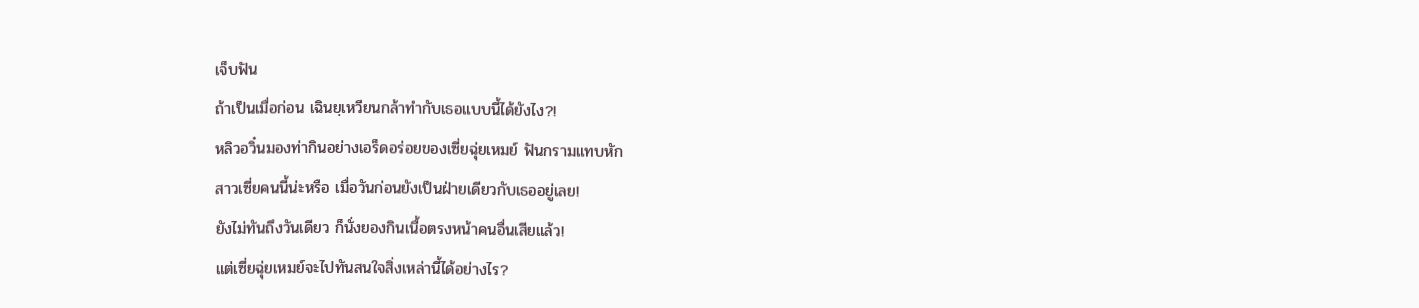เจ็บฟัน
ถ้าเป็นเมื่อก่อน เฉินยฺเหวียนกล้าทำกับเธอแบบนี้ได้ยังไง?!
หลิวอวิ๋นมองท่ากินอย่างเอร็ดอร่อยของเซี่ยฉุ่ยเหมย์ ฟันกรามแทบหัก
สาวเซี่ยคนนี้น่ะหรือ เมื่อวันก่อนยังเป็นฝ่ายเดียวกับเธออยู่เลย!
ยังไม่ทันถึงวันเดียว ก็นั่งยองกินเนื้อตรงหน้าคนอื่นเสียแล้ว!
แต่เซี่ยฉุ่ยเหมย์จะไปทันสนใจสิ่งเหล่านี้ได้อย่างไร?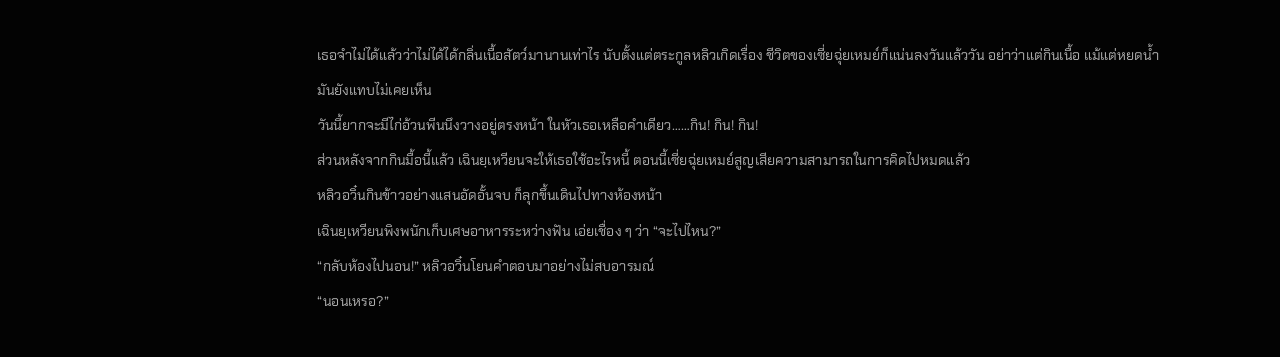เธอจำไม่ได้แล้วว่าไม่ได้ได้กลิ่นเนื้อสัตว์มานานเท่าไร นับตั้งแต่ตระกูลหลิวเกิดเรื่อง ชีวิตของเซี่ยฉุ่ยเหมย์ก็แน่นลงวันแล้ววัน อย่าว่าแต่กินเนื้อ แม้แต่หยดน้ำมันยังแทบไม่เคยเห็น
วันนี้ยากจะมีไก่อ้วนพีนนึงวางอยู่ตรงหน้า ในหัวเธอเหลือคำเดียว……กิน! กิน! กิน!
ส่วนหลังจากกินมื้อนี้แล้ว เฉินยฺเหวียนจะให้เธอใช้อะไรหนี้ ตอนนี้เซี่ยฉุ่ยเหมย์สูญเสียความสามารถในการคิดไปหมดแล้ว
หลิวอวิ๋นกินข้าวอย่างแสนอัดอั้นจบ ก็ลุกขึ้นเดินไปทางห้องหน้า
เฉินยฺเหวียนพิงพนักเก็บเศษอาหารระหว่างฟัน เอ่ยเชื่อง ๆ ว่า “จะไปไหน?”
“กลับห้องไปนอน!” หลิวอวิ๋นโยนคำตอบมาอย่างไม่สบอารมณ์
“นอนเหรอ?”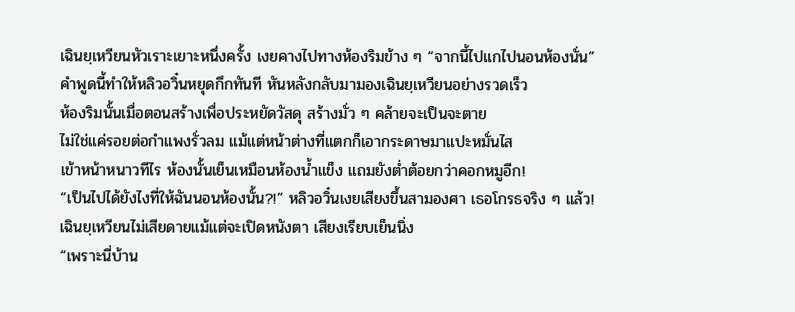เฉินยฺเหวียนหัวเราะเยาะหนึ่งครั้ง เงยคางไปทางห้องริมข้าง ๆ “จากนี้ไปแกไปนอนห้องนั่น”
คำพูดนี้ทำให้หลิวอวิ๋นหยุดกึกทันที หันหลังกลับมามองเฉินยฺเหวียนอย่างรวดเร็ว
ห้องริมนั้นเมื่อตอนสร้างเพื่อประหยัดวัสดุ สร้างมั่ว ๆ คล้ายจะเป็นจะตาย
ไม่ใช่แค่รอยต่อกำแพงรั่วลม แม้แต่หน้าต่างที่แตกก็เอากระดาษมาแปะหมั่นไส
เข้าหน้าหนาวทีไร ห้องนั้นเย็นเหมือนห้องน้ำแข็ง แถมยังต่ำต้อยกว่าคอกหมูอีก!
“เป็นไปได้ยังไงที่ให้ฉันนอนห้องนั้น?!” หลิวอวิ๋นเงยเสียงขึ้นสามองศา เธอโกรธจริง ๆ แล้ว!
เฉินยฺเหวียนไม่เสียดายแม้แต่จะเปิดหนังตา เสียงเรียบเย็นนิ่ง
“เพราะนี่บ้าน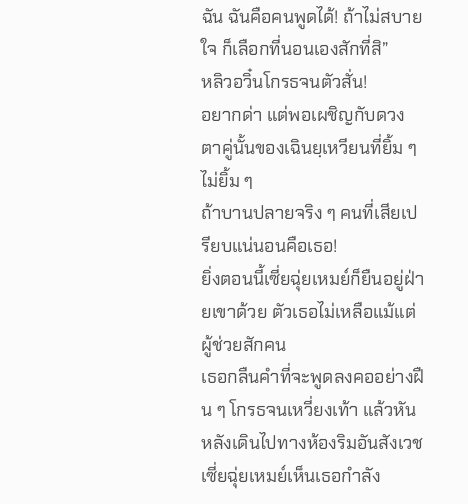ฉัน ฉันคือคนพูดได้! ถ้าไม่สบายใจ ก็เลือกที่นอนเองสักที่สิ”
หลิวอวิ๋นโกรธจนตัวสั่น!
อยากด่า แต่พอเผชิญกับดวงตาคู่นั้นของเฉินยฺเหวียนที่ยิ้ม ๆ ไม่ยิ้ม ๆ
ถ้าบานปลายจริง ๆ คนที่เสียเปรียบแน่นอนคือเธอ!
ยิ่งตอนนี้เซี่ยฉุ่ยเหมย์ก็ยืนอยู่ฝ่ายเขาด้วย ตัวเธอไม่เหลือแม้แต่ผู้ช่วยสักคน
เธอกลืนคำที่จะพูดลงคออย่างฝืน ๆ โกรธจนเหวี่ยงเท้า แล้วหันหลังเดินไปทางห้องริมอันสังเวช
เซี่ยฉุ่ยเหมย์เห็นเธอกำลัง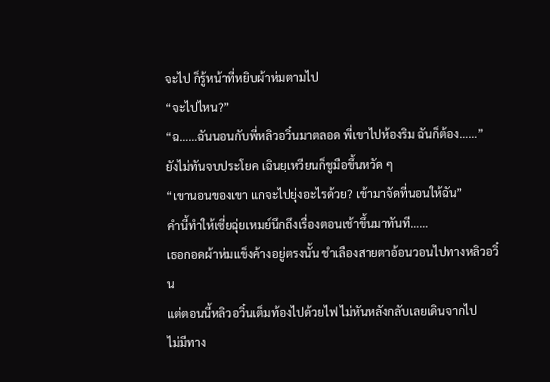จะไป ก็รู้หน้าที่หยิบผ้าห่มตามไป
“จะไปไหน?”
“ฉ……ฉันนอนกับพี่หลิวอวิ๋นมาตลอด พี่เขาไปห้องริม ฉันก็ต้อง……”
ยังไม่ทันจบประโยค เฉินยฺเหวียนก็ชูมือขึ้นหวัด ๆ
“เขานอนของเขา แกจะไปยุ่งอะไรด้วย? เข้ามาจัดที่นอนให้ฉัน”
คำนี้ทำให้เซี่ยฉุ่ยเหมย์นึกถึงเรื่องตอนเช้าขึ้นมาทันที……
เธอกอดผ้าห่มแข็งค้างอยู่ตรงนั้น ชำเลืองสายตาอ้อนวอนไปทางหลิวอวิ๋น
แต่ตอนนี้หลิวอวิ๋นเต็มท้องไปด้วยไฟ ไม่หันหลังกลับเลยเดินจากไป
ไม่มีทาง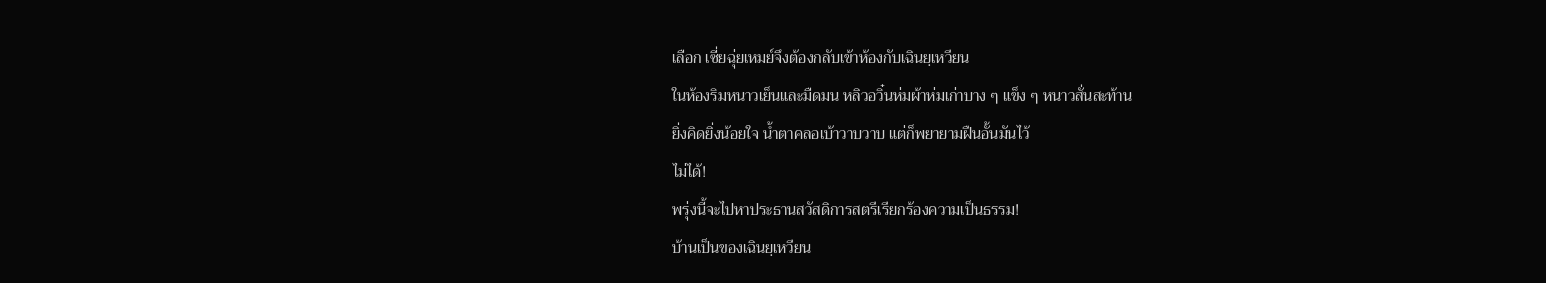เลือก เซี่ยฉุ่ยเหมย์จึงต้องกลับเข้าห้องกับเฉินยฺเหวียน
ในห้องริมหนาวเย็นและมืดมน หลิวอวิ๋นห่มผ้าห่มเก่าบาง ๆ แข็ง ๆ หนาวสั่นสะท้าน
ยิ่งคิดยิ่งน้อยใจ น้ำตาคลอเบ้าวาบวาบ แต่ก็พยายามฝืนอั้นมันไว้
ไม่ได้!
พรุ่งนี้จะไปหาประธานสวัสดิการสตรีเรียกร้องความเป็นธรรม!
บ้านเป็นของเฉินยฺเหวียน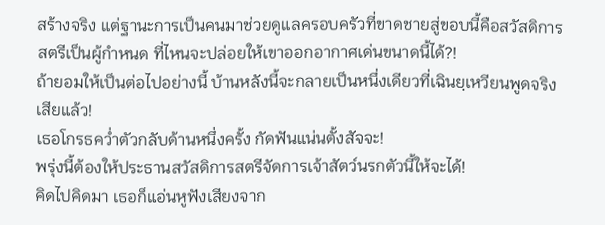สร้างจริง แต่ฐานะการเป็นคนมาช่วยดูแลครอบครัวที่ขาดชายสู่ขอบนี้คือสวัสดิการสตรีเป็นผู้กำหนด ที่ไหนจะปล่อยให้เขาออกอากาศเด่นขนาดนี้ได้?!
ถ้ายอมให้เป็นต่อไปอย่างนี้ บ้านหลังนี้จะกลายเป็นหนึ่งเดียวที่เฉินยฺเหวียนพูดจริงเสียแล้ว!
เธอโกรธคว่ำตัวกลับด้านหนึ่งครั้ง กัดฟันแน่นตั้งสัจจะ!
พรุ่งนี้ต้องให้ประธานสวัสดิการสตรีจัดการเจ้าสัตว์นรกตัวนี้ให้จะได้!
คิดไปคิดมา เธอก็แอ่นหูฟังเสียงจาก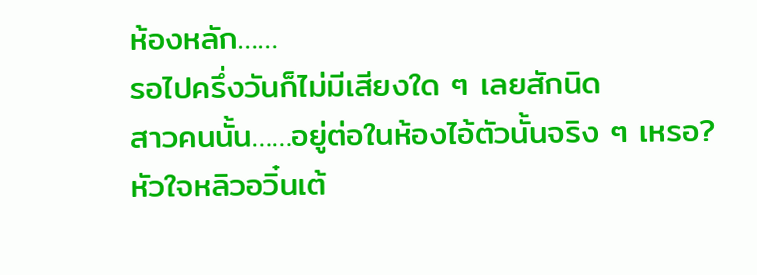ห้องหลัก……
รอไปครึ่งวันก็ไม่มีเสียงใด ๆ เลยสักนิด
สาวคนนั้น……อยู่ต่อในห้องไอ้ตัวนั้นจริง ๆ เหรอ?
หัวใจหลิวอวิ๋นเต้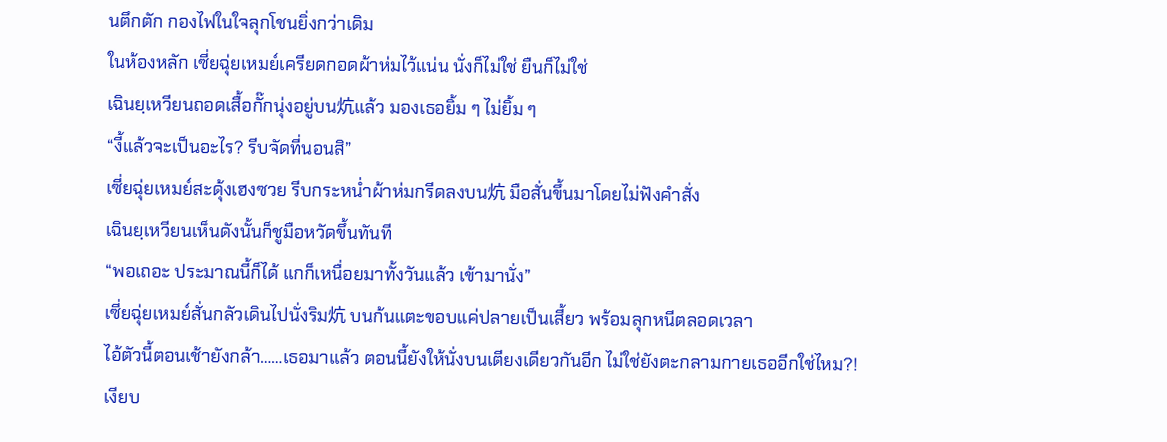นตึกตัก กองไฟในใจลุกโชนยิ่งกว่าเดิม
ในห้องหลัก เซี่ยฉุ่ยเหมย์เครียดกอดผ้าห่มไว้แน่น นั่งก็ไม่ใช่ ยืนก็ไม่ใช่
เฉินยฺเหวียนถอดเสื้อกั๊กนุ่งอยู่บน炕แล้ว มองเธอยิ้ม ๆ ไม่ยิ้ม ๆ
“งี้แล้วจะเป็นอะไร? รีบจัดที่นอนสิ”
เซี่ยฉุ่ยเหมย์สะดุ้งเฮงซวย รีบกระหน่ำผ้าห่มกรีดลงบน炕 มือสั่นขึ้นมาโดยไม่ฟังคำสั่ง
เฉินยฺเหวียนเห็นดังนั้นก็ชูมือหวัดขึ้นทันที
“พอเถอะ ประมาณนี้ก็ได้ แกก็เหนื่อยมาทั้งวันแล้ว เข้ามานั่ง”
เซี่ยฉุ่ยเหมย์สั่นกลัวเดินไปนั่งริม炕 บนก้นแตะขอบแค่ปลายเป็นเสี้ยว พร้อมลุกหนีตลอดเวลา
ไอ้ตัวนี้ตอนเช้ายังกล้า……เธอมาแล้ว ตอนนี้ยังให้นั่งบนเตียงเดียวกันอีก ไม่ใช่ยังตะกลามกายเธออีกใช่ไหม?!
เงียบ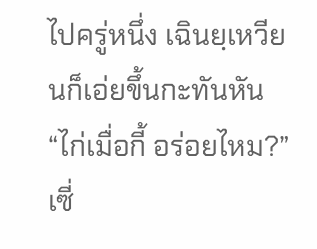ไปครู่หนึ่ง เฉินยฺเหวียนก็เอ่ยขึ้นกะทันหัน “ไก่เมื่อกี้ อร่อยไหม?”
เซี่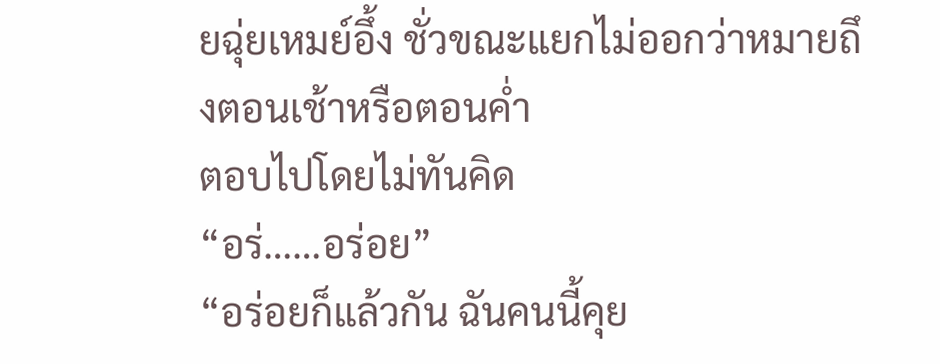ยฉุ่ยเหมย์อึ้ง ชั่วขณะแยกไม่ออกว่าหมายถึงตอนเช้าหรือตอนค่ำ
ตอบไปโดยไม่ทันคิด
“อร่……อร่อย”
“อร่อยก็แล้วกัน ฉันคนนี้คุย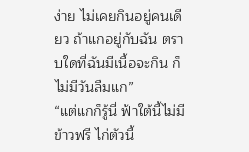ง่าย ไม่เคยกินอยู่คนเดียว ถ้าแกอยู่กับฉัน ตราบใดที่ฉันมีเนื้อจะกิน ก็ไม่มีวันลืมแก”
“แต่แกก็รู้นี่ ฟ้าใต้นี้ไม่มีข้าวฟรี ไก่ตัวนี้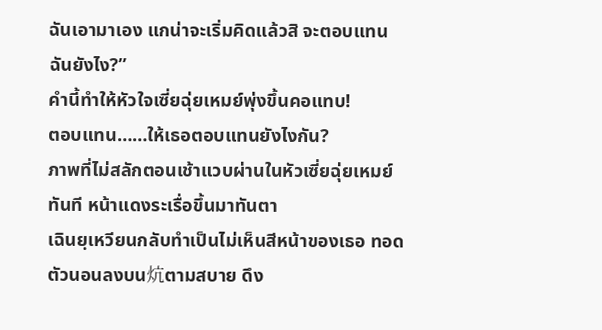ฉันเอามาเอง แกน่าจะเริ่มคิดแล้วสิ จะตอบแทนฉันยังไง?”
คำนี้ทำให้หัวใจเซี่ยฉุ่ยเหมย์พุ่งขึ้นคอแทบ!
ตอบแทน……ให้เธอตอบแทนยังไงกัน?
ภาพที่ไม่สลักตอนเช้าแวบผ่านในหัวเซี่ยฉุ่ยเหมย์ทันที หน้าแดงระเรื่อขึ้นมาทันตา
เฉินยฺเหวียนกลับทำเป็นไม่เห็นสีหน้าของเธอ ทอดตัวนอนลงบน炕ตามสบาย ดึง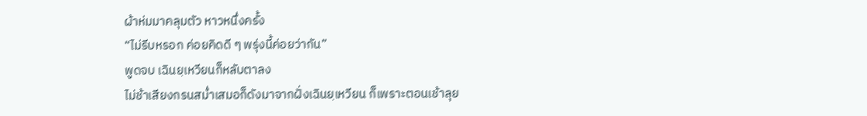ผ้าห่มมาคลุมตัว หาวหนึ่งครั้ง
“ไม่รีบหรอก ค่อยคิดดี ๆ พรุ่งนี้ค่อยว่ากัน”
พูดจบ เฉินยฺเหวียนก็หลับตาลง
ไม่ช้าเสียงกรนสม่ำเสมอก็ดังมาจากฝั่งเฉินยฺเหวียน ก็เพราะตอนเช้าลุย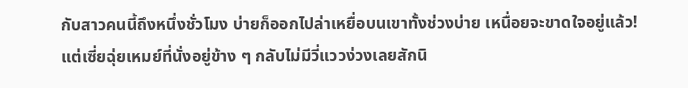กับสาวคนนี้ถึงหนึ่งชั่วโมง บ่ายก็ออกไปล่าเหยื่อบนเขาทั้งช่วงบ่าย เหนื่อยจะขาดใจอยู่แล้ว!
แต่เซี่ยฉุ่ยเหมย์ที่นั่งอยู่ข้าง ๆ กลับไม่มีวี่แววง่วงเลยสักนิ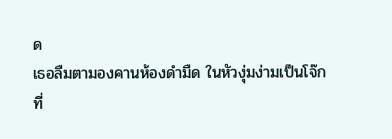ด
เธอลืมตามองคานห้องดำมืด ในหัวงุ่มง่ามเป็นโจ๊ก
ที่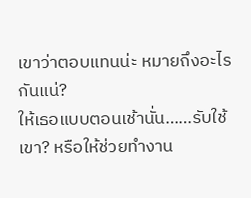เขาว่าตอบแทนน่ะ หมายถึงอะไรกันแน่?
ให้เธอแบบตอนเช้านั่น……รับใช้เขา? หรือให้ช่วยทำงาน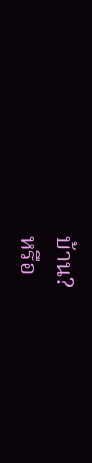บ้าน?
หรือ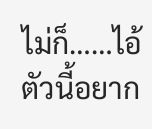ไม่ก็……ไอ้ตัวนี้อยาก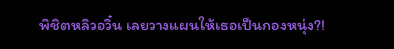พิชิตหลิวอวิ๋น เลยวางแผนให้เธอเป็นกองหนุ่ง?!